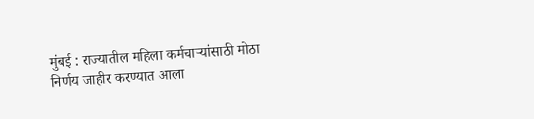मुंबई : राज्यातील महिला कर्मचाऱ्यांसाठी मोठा निर्णय जाहीर करण्यात आला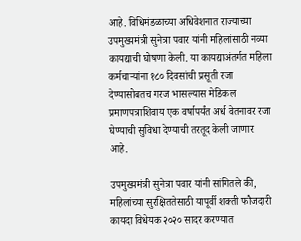आहे. विधिमंडळाच्या अधिवेशनात राज्याच्या उपमुख्यमंत्री सुनेत्रा पवार यांनी महिलांसाठी नव्या कायद्याची घोषणा केली. या कायद्याअंतर्गत महिला कर्मचाऱ्यांना १८० दिवसांची प्रसूती रजा देण्यासोबतच गरज भासल्यास मेडिकल प्रमाणपत्राशिवाय एक वर्षापर्यंत अर्ध वेतनावर रजा घेण्याची सुविधा देण्याची तरतूद केली जाणार आहे.

उपमुख्यमंत्री सुनेत्रा पवार यांनी सांगितले की, महिलांच्या सुरक्षिततेसाठी यापूर्वी शक्ती फौजदारी कायदा विधेयक २०२० सादर करण्यात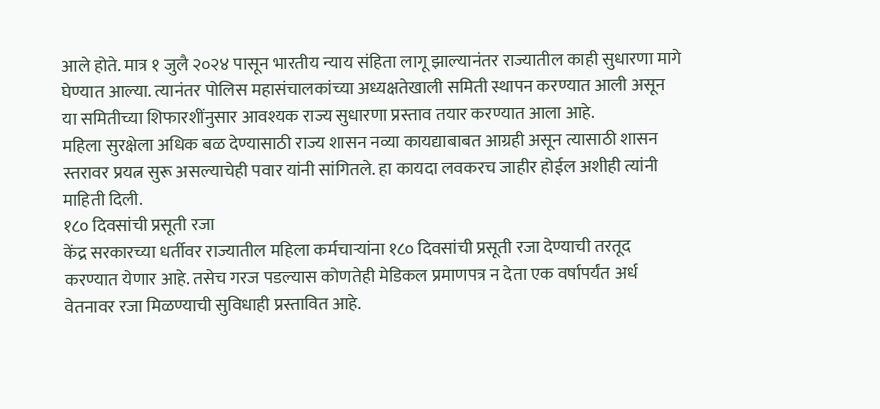आले होते. मात्र १ जुलै २०२४ पासून भारतीय न्याय संहिता लागू झाल्यानंतर राज्यातील काही सुधारणा मागे घेण्यात आल्या. त्यानंतर पोलिस महासंचालकांच्या अध्यक्षतेखाली समिती स्थापन करण्यात आली असून या समितीच्या शिफारशींनुसार आवश्यक राज्य सुधारणा प्रस्ताव तयार करण्यात आला आहे.
महिला सुरक्षेला अधिक बळ देण्यासाठी राज्य शासन नव्या कायद्याबाबत आग्रही असून त्यासाठी शासन स्तरावर प्रयत्न सुरू असल्याचेही पवार यांनी सांगितले. हा कायदा लवकरच जाहीर होईल अशीही त्यांनी माहिती दिली.
१८० दिवसांची प्रसूती रजा
केंद्र सरकारच्या धर्तीवर राज्यातील महिला कर्मचाऱ्यांना १८० दिवसांची प्रसूती रजा देण्याची तरतूद करण्यात येणार आहे. तसेच गरज पडल्यास कोणतेही मेडिकल प्रमाणपत्र न देता एक वर्षापर्यंत अर्ध वेतनावर रजा मिळण्याची सुविधाही प्रस्तावित आहे.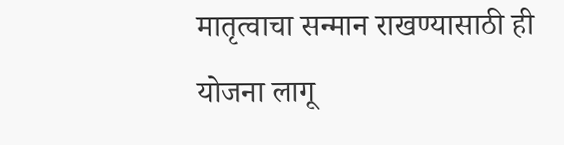मातृत्वाचा सन्मान राखण्यासाठी ही योजना लागू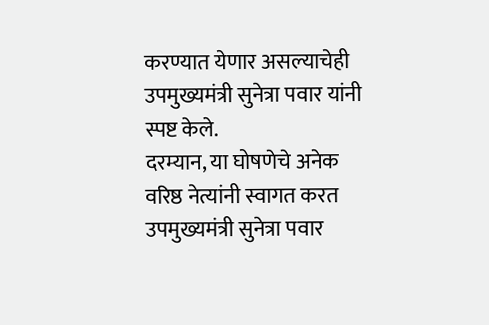करण्यात येणार असल्याचेही उपमुख्यमंत्री सुनेत्रा पवार यांनी स्पष्ट केले.
दरम्यान, या घोषणेचे अनेक वरिष्ठ नेत्यांनी स्वागत करत उपमुख्यमंत्री सुनेत्रा पवार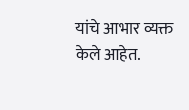यांचे आभार व्यक्त केले आहेत.